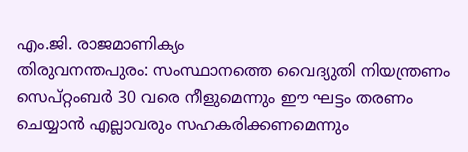എം.ജി. രാജമാണിക്യം
തിരുവനന്തപുരം: സംസ്ഥാനത്തെ വൈദ്യുതി നിയന്ത്രണം സെപ്റ്റംബർ 30 വരെ നീളുമെന്നും ഈ ഘട്ടം തരണം ചെയ്യാൻ എല്ലാവരും സഹകരിക്കണമെന്നും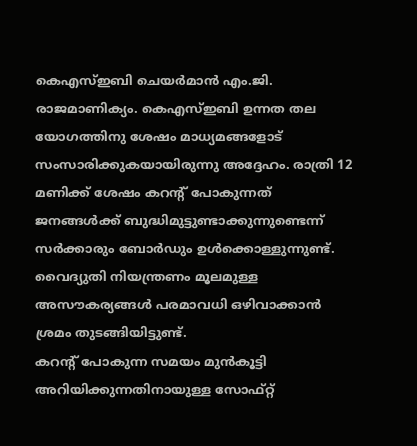കെഎസ്ഇബി ചെയർമാൻ എം.ജി. രാജമാണിക്യം. കെഎസ്ഇബി ഉന്നത തല യോഗത്തിനു ശേഷം മാധ്യമങ്ങളോട് സംസാരിക്കുകയായിരുന്നു അദ്ദേഹം. രാത്രി 12 മണിക്ക് ശേഷം കറന്റ് പോകുന്നത് ജനങ്ങൾക്ക് ബുദ്ധിമുട്ടുണ്ടാക്കുന്നുണ്ടെന്ന് സർക്കാരും ബോർഡും ഉൾക്കൊള്ളുന്നുണ്ട്. വൈദ്യുതി നിയന്ത്രണം മൂലമുള്ള അസൗകര്യങ്ങൾ പരമാവധി ഒഴിവാക്കാൻ ശ്രമം തുടങ്ങിയിട്ടുണ്ട്.
കറന്റ് പോകുന്ന സമയം മുൻകൂട്ടി അറിയിക്കുന്നതിനായുള്ള സോഫ്റ്റ്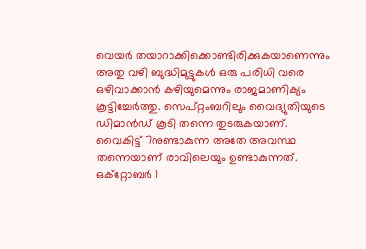വെയർ തയാറാക്കിക്കൊണ്ടിരിക്കുകയാണെന്നും അതു വഴി ബുദ്ധിമുട്ടുകൾ ഒരു പരിധി വരെ ഒഴിവാക്കാൻ കഴിയുമെന്നും രാജമാണിക്യം കൂട്ടിച്ചേർത്തു. സെപ്റ്റംബറിലും വൈദ്യുതിയുടെ ഡിമാൻഡ് കൂടി തന്നെ തുടരുകയാണ്.
വൈകിട്ട് 7നുണ്ടാകുന്ന അതേ അവസ്ഥ തന്നെയാണ് രാവിലെയും ഉണ്ടാകുന്നത്. ഒക്റ്റോബർ 1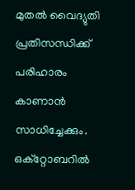മുതൽ വൈദ്യുതി പ്രതിസന്ധിക്ക് പരിഹാരം കാണാൻ സാധിച്ചേക്കും.
ഒക്റ്റോബറിൽ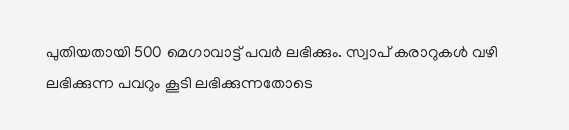പുതിയതായി 500 മെഗാവാട്ട് പവർ ലഭിക്കും. സ്വാപ് കരാറുകൾ വഴി ലഭിക്കുന്ന പവറും കൂടി ലഭിക്കുന്നതോടെ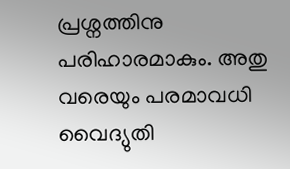പ്രശ്നത്തിനു പരിഹാരമാകും. അതു വരെയും പരമാവധി വൈദ്യുതി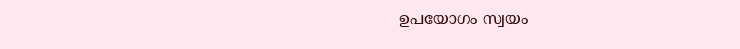ഉപയോഗം സ്വയം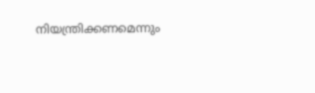നിയന്ത്രിക്കണമെന്നും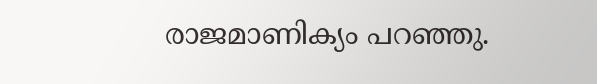രാജമാണിക്യം പറഞ്ഞു.